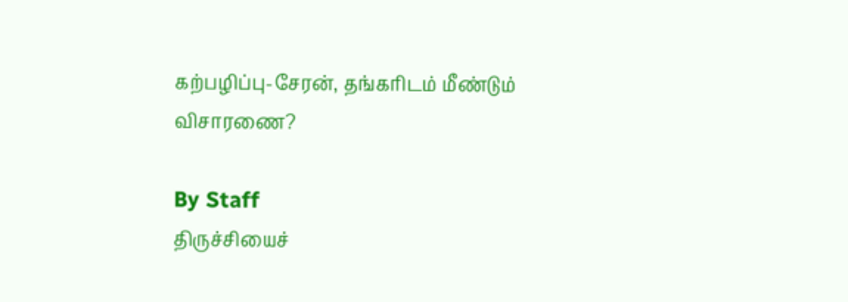கற்பழிப்பு-சேரன், தங்கரிடம் மீண்டும் விசாரணை?

By Staff
திருச்சியைச்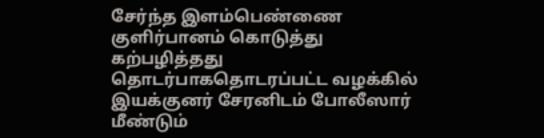சேர்ந்த இளம்பெண்ணை குளிர்பானம் கொடுத்து கற்பழித்தது தொடர்பாகதொடரப்பட்ட வழக்கில் இயக்குனர் சேரனிடம் போலீஸார் மீண்டும்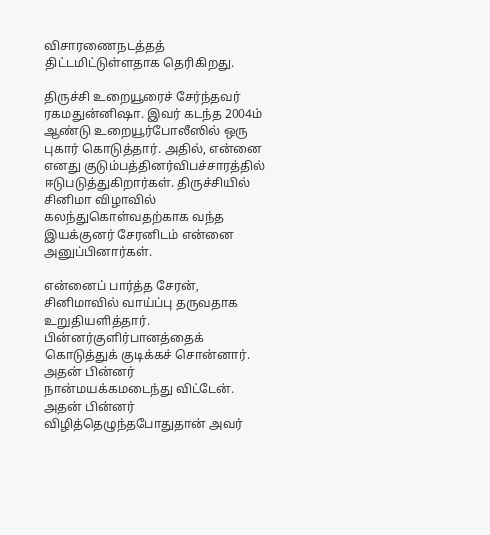விசாரணைநடத்தத் திட்டமிட்டுள்ளதாக தெரிகிறது.

திருச்சி உறையூரைச் சேர்ந்தவர் ரகமதுன்னிஷா. இவர் கடந்த 2004ம் ஆண்டு உறையூர்போலீஸில் ஒரு புகார் கொடுத்தார். அதில், என்னை எனது குடும்பத்தினர்விபச்சாரத்தில் ஈடுபடுத்துகிறார்கள். திருச்சியில் சினிமா விழாவில் கலந்துகொள்வதற்காக வந்த இயக்குனர் சேரனிடம் என்னை அனுப்பினார்கள்.

என்னைப் பார்த்த சேரன், சினிமாவில் வாய்ப்பு தருவதாக உறுதியளித்தார். பின்னர்குளிர்பானத்தைக் கொடுத்துக் குடிக்கச் சொன்னார். அதன் பின்னர் நான்மயக்கமடைந்து விட்டேன். அதன் பின்னர் விழித்தெழுந்தபோதுதான் அவர்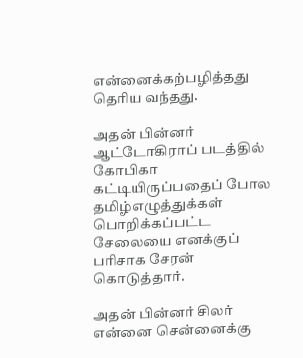என்னைக்கற்பழித்தது தெரிய வந்தது.

அதன் பின்னர் ஆட்டோகிராப் படத்தில் கோபிகா கட்டியிருப்பதைப் போல தமிழ்எழுத்துக்கள் பொறிக்கப்பட்ட சேலையை எனக்குப் பரிசாக சேரன் கொடுத்தார்.

அதன் பின்னர் சிலர் என்னை சென்னைக்கு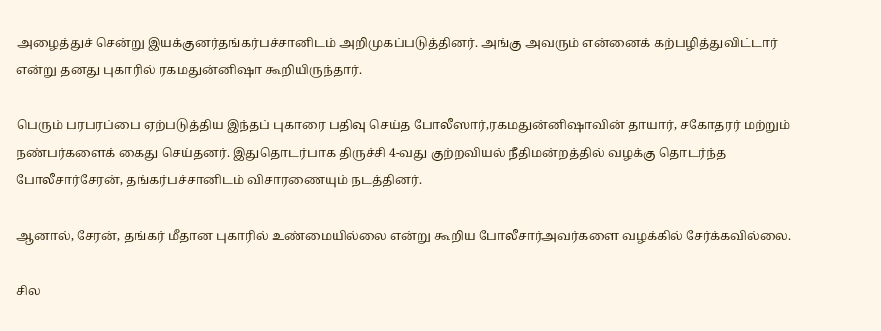அழைத்துச் சென்று இயக்குனர்தங்கர்பச்சானிடம் அறிமுகப்படுத்தினர். அங்கு அவரும் என்னைக் கற்பழித்துவிட்டார் என்று தனது புகாரில் ரகமதுன்னிஷா கூறியிருந்தார்.

பெரும் பரபரப்பை ஏற்படுத்திய இந்தப் புகாரை பதிவு செய்த போலீஸார்,ரகமதுன்னிஷாவின் தாயார், சகோதரர் மற்றும் நண்பர்களைக் கைது செய்தனர். இதுதொடர்பாக திருச்சி 4-வது குற்றவியல் நீதிமன்றத்தில் வழக்கு தொடர்ந்த போலீசார்சேரன், தங்கர்பச்சானிடம் விசாரணையும் நடத்தினர்.

ஆனால், சேரன், தங்கர் மீதான புகாரில் உண்மையில்லை என்று கூறிய போலீசார்அவர்களை வழக்கில் சேர்க்கவில்லை.

சில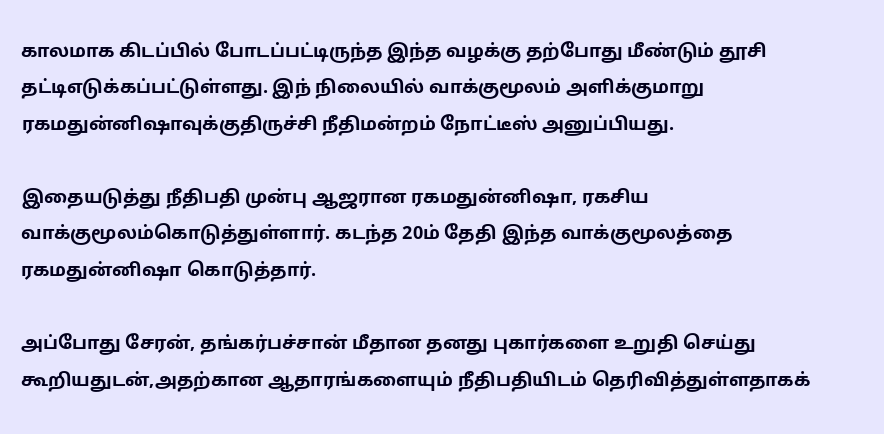காலமாக கிடப்பில் போடப்பட்டிருந்த இந்த வழக்கு தற்போது மீண்டும் தூசி தட்டிஎடுக்கப்பட்டுள்ளது. இந் நிலையில் வாக்குமூலம் அளிக்குமாறு ரகமதுன்னிஷாவுக்குதிருச்சி நீதிமன்றம் நோட்டீஸ் அனுப்பியது.

இதையடுத்து நீதிபதி முன்பு ஆஜரான ரகமதுன்னிஷா, ரகசிய வாக்குமூலம்கொடுத்துள்ளார். கடந்த 20ம் தேதி இந்த வாக்குமூலத்தை ரகமதுன்னிஷா கொடுத்தார்.

அப்போது சேரன், தங்கர்பச்சான் மீதான தனது புகார்களை உறுதி செய்து கூறியதுடன்,அதற்கான ஆதாரங்களையும் நீதிபதியிடம் தெரிவித்துள்ளதாகக்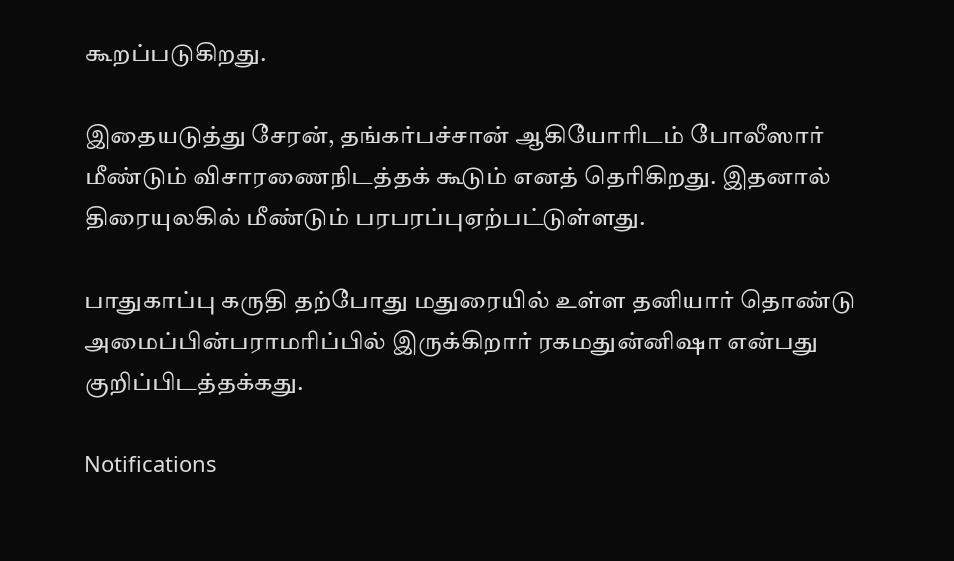கூறப்படுகிறது.

இதையடுத்து சேரன், தங்கர்பச்சான் ஆகியோரிடம் போலீஸார் மீண்டும் விசாரணைநிடத்தக் கூடும் எனத் தெரிகிறது. இதனால் திரையுலகில் மீண்டும் பரபரப்புஏற்பட்டுள்ளது.

பாதுகாப்பு கருதி தற்போது மதுரையில் உள்ள தனியார் தொண்டு அமைப்பின்பராமரிப்பில் இருக்கிறார் ரகமதுன்னிஷா என்பது குறிப்பிடத்தக்கது.

Notifications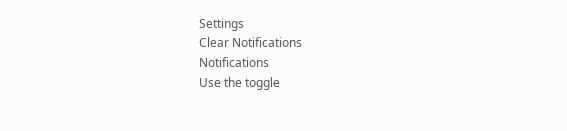Settings
Clear Notifications
Notifications
Use the toggle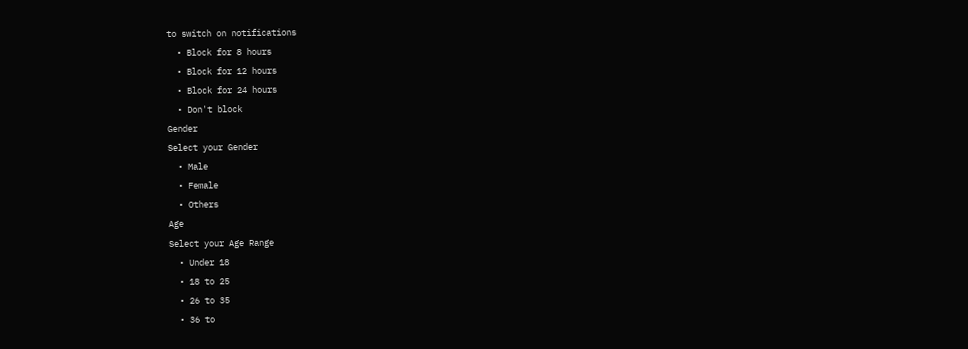to switch on notifications
  • Block for 8 hours
  • Block for 12 hours
  • Block for 24 hours
  • Don't block
Gender
Select your Gender
  • Male
  • Female
  • Others
Age
Select your Age Range
  • Under 18
  • 18 to 25
  • 26 to 35
  • 36 to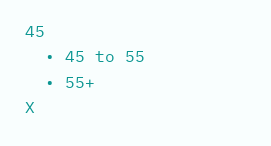45
  • 45 to 55
  • 55+
X